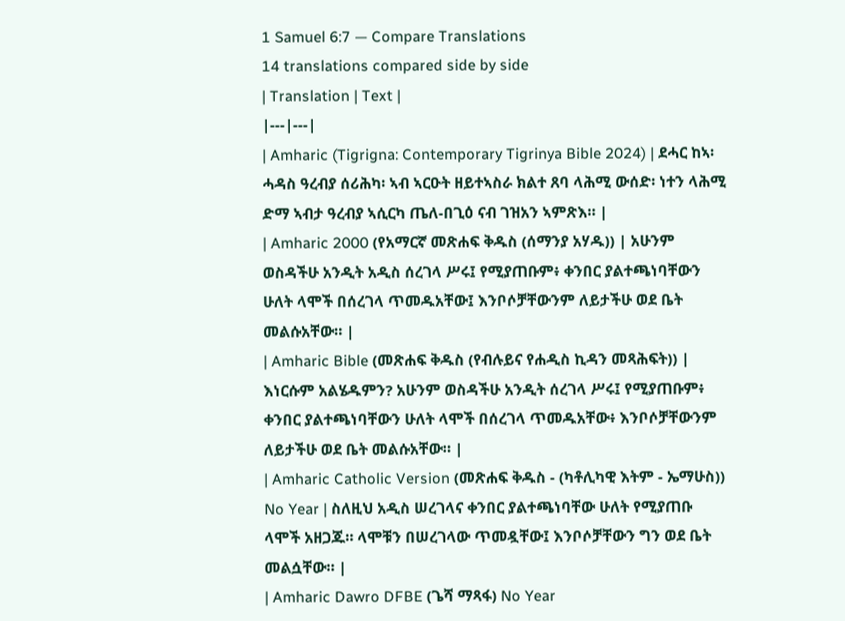1 Samuel 6:7 — Compare Translations
14 translations compared side by side
| Translation | Text |
|---|---|
| Amharic (Tigrigna: Contemporary Tigrinya Bible 2024) | ደሓር ከኣ፡ ሓዳስ ዓረብያ ሰሪሕካ፡ ኣብ ኣርዑት ዘይተኣስራ ክልተ ጸባ ላሕሚ ውሰድ፡ ነተን ላሕሚ ድማ ኣብታ ዓረብያ ኣሲርካ ጤለ-በጊዕ ናብ ገዝአን ኣምጽእ። |
| Amharic 2000 (የአማርኛ መጽሐፍ ቅዱስ (ሰማንያ አሃዱ)) | አሁንም ወስዳችሁ አንዲት አዲስ ሰረገላ ሥሩ፤ የሚያጠቡም፥ ቀንበር ያልተጫነባቸውን ሁለት ላሞች በሰረገላ ጥመዱአቸው፤ እንቦሶቻቸውንም ለይታችሁ ወደ ቤት መልሱአቸው። |
| Amharic Bible (መጽሐፍ ቅዱስ (የብሉይና የሐዲስ ኪዳን መጻሕፍት)) | እነርሱም አልሄዱምን? አሁንም ወስዳችሁ አንዲት ሰረገላ ሥሩ፤ የሚያጠቡም፥ ቀንበር ያልተጫነባቸውን ሁለት ላሞች በሰረገላ ጥመዱአቸው፥ እንቦሶቻቸውንም ለይታችሁ ወደ ቤት መልሱአቸው። |
| Amharic Catholic Version (መጽሐፍ ቅዱስ - (ካቶሊካዊ እትም - ኤማሁስ)) No Year | ስለዚህ አዲስ ሠረገላና ቀንበር ያልተጫነባቸው ሁለት የሚያጠቡ ላሞች አዘጋጁ። ላሞቹን በሠረገላው ጥመዷቸው፤ እንቦሶቻቸውን ግን ወደ ቤት መልሷቸው። |
| Amharic Dawro DFBE (ጌሻ ማጻፋ) No Year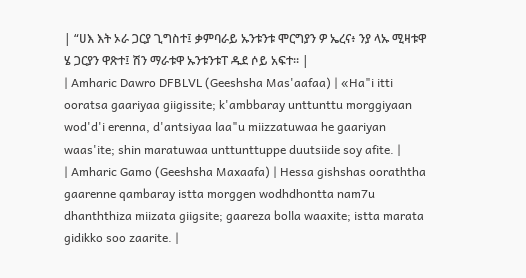| “ሀእ እት ኦራ ጋርያ ጊግስተ፤ ቃምባራይ ኡንቱንቱ ሞርግያን ዎ ኤረና፥ ንያ ላኡ ሚዛቱዋ ሄ ጋርያን ዋጽተ፤ ሽን ማራቱዋ ኡንቱንቱፐ ዱደ ሶይ አፍተ። |
| Amharic Dawro DFBLVL (Geeshsha Mas'aafaa) | «Ha"i itti ooratsa gaariyaa giigissite; k'ambbaray unttunttu morggiyaan wod'd'i erenna, d'antsiyaa laa"u miizzatuwaa he gaariyan waas'ite; shin maratuwaa unttunttuppe duutsiide soy afite. |
| Amharic Gamo (Geeshsha Maxaafa) | Hessa gishshas ooraththa gaarenne qambaray istta morggen wodhdhontta nam7u dhanththiza miizata giigsite; gaareza bolla waaxite; istta marata gidikko soo zaarite. |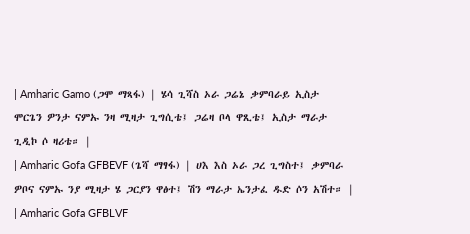| Amharic Gamo (ጋሞ ማጻፋ) | ሄሳ ጊሻስ ኦራ ጋሬኔ ቃምባራይ ኢስታ ሞርጌን ዎንታ ናምኡ ንዛ ሚዛታ ጊግሲቴ፤ ጋሬዛ ቦላ ዋጺቴ፤ ኢስታ ማራታ ጊዲኮ ሶ ዛሪቴ። |
| Amharic Gofa GFBEVF (ጌሻ ማፃፋ) | ሀእ እስ ኦራ ጋረ ጊግስተ፤ ቃምባራ ዎቦና ናምኡ ንያ ሚዛታ ሄ ጋርያን ዋፅተ፤ ሽን ማራታ ኤንታፈ ዱድ ሶን አሽተ። |
| Amharic Gofa GFBLVF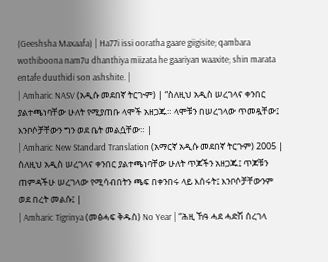(Geeshsha Maxaafa) | Ha77i issi ooratha gaare giigisite; qambara wothiboona nam7u dhanthiya miizata he gaariyan waaxite; shin marata entafe duuthidi son ashshite. |
| Amharic NASV (አዲሱ መደበኛ ትርጒም) | “ስለዚህ አዲስ ሠረገላና ቀንበር ያልተጫነባቸው ሁለት የሚያጠቡ ላሞች አዘጋጁ። ላሞቹን በሠረገላው ጥመዷቸው፤ እንቦሶቻቸውን ግን ወደ ቤት መልሷቸው። |
| Amharic New Standard Translation (አማርኛ አዲሱ መደበኛ ትርጉም) 2005 | ስለዚህ አዲስ ሠረገላና ቀንበር ያልተጫነባቸው ሁለት ጥጆችን አዘጋጁ፤ ጥጆቹን ጠምዳችሁ ሠረገላው የሚሳብበትን ጫፍ በቀንበሩ ላይ እሰሩት፤ እንቦሶቻቸውንም ወደ በረት መልሱ፤ |
| Amharic Tigrinya (መፅሓፍ ቅዱስ) No Year | “ሕዚ ኸዓ ሓደ ሓድሽ ሰረገላ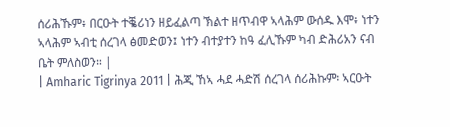ሰሪሕኹም፥ በርዑት ተቘሪነን ዘይፈልጣ ኽልተ ዘጥብዋ ኣላሕም ውሰዱ እሞ፥ ነተን ኣላሕም ኣብቲ ሰረገላ ፅመድወን፤ ነተን ብተያተን ከዓ ፈሊኹም ካብ ድሕሪአን ናብ ቤት ምለስወን። |
| Amharic Tigrinya 2011 | ሕጂ ኸኣ ሓደ ሓድሽ ሰረገላ ሰሪሕኩም፡ ኣርዑት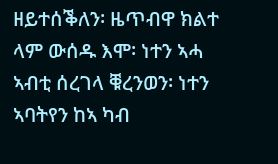ዘይተሰቕለን፡ ዜጥብዋ ክልተ ላም ውሰዱ እሞ፡ ነተን ኣሓ ኣብቲ ሰረገላ ቑረንወን፡ ነተን ኣባትየን ከኣ ካብ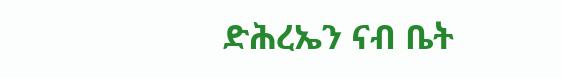ድሕረኤን ናብ ቤት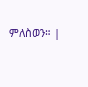ምለስወን። |